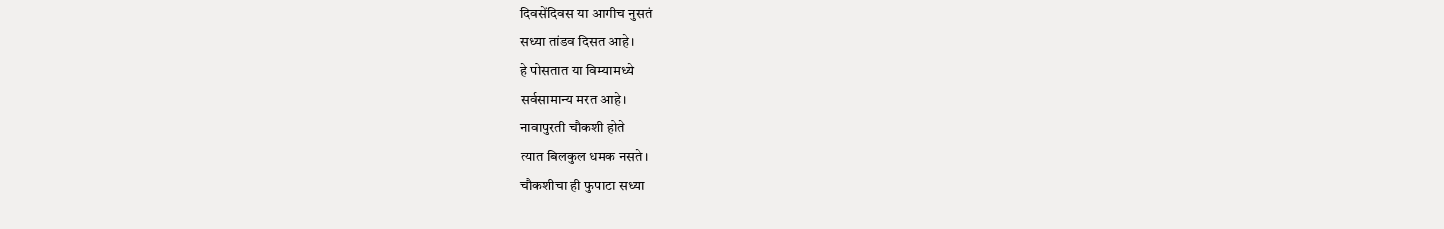दिवसेंदिवस या आगीच नुसतं
सध्या तांडव दिसत आहे।
हे पोसतात या विम्यामध्ये
सर्वसामान्य मरत आहे।
नावापुरती चौकशी होते
त्यात बिलकुल धमक नसते।
चौकशीचा ही फुपाटा सध्या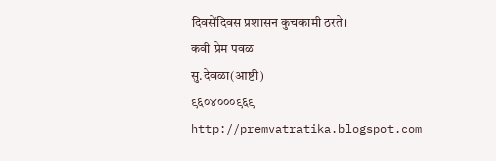दिवसेंदिवस प्रशासन कुचकामी ठरते।
कवी प्रेम पवळ
सु.देवळा(आष्टी)
९६०४०००९६९
http://premvatratika.blogspot.com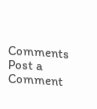Comments
Post a Comment